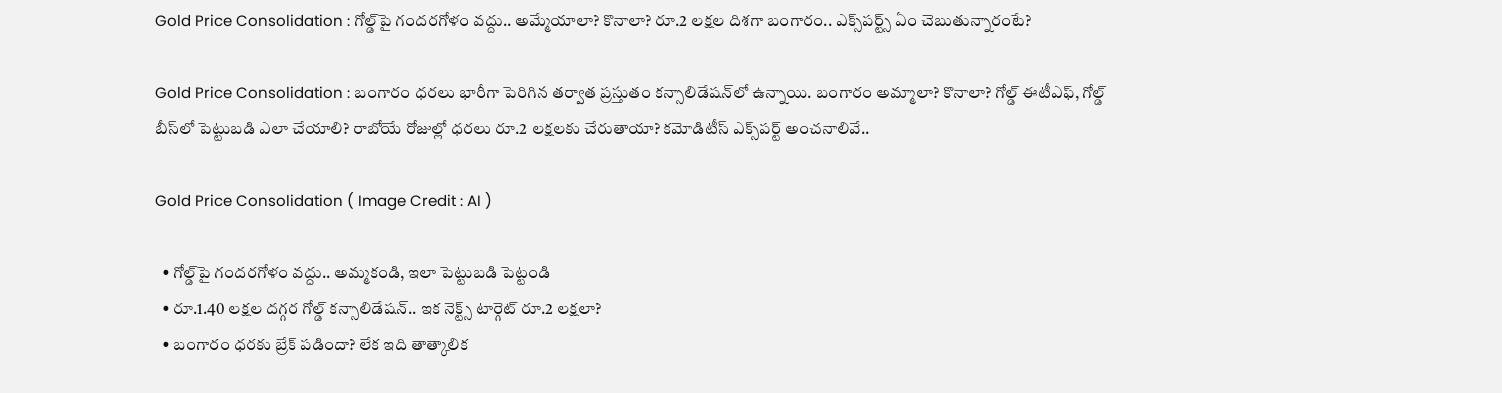Gold Price Consolidation : గోల్డ్‌పై గందరగోళం వద్దు.. అమ్మేయాలా? కొనాలా? రూ.2 లక్షల దిశగా బంగారం.. ఎక్స్‌పర్ట్స్ ఏం చెబుతున్నారంటే?

Gold Price Consolidation : బంగారం ధరలు భారీగా పెరిగిన తర్వాత ప్రస్తుతం కన్సాలిడేషన్‌లో ఉన్నాయి. బంగారం అమ్మాలా? కొనాలా? గోల్డ్ ఈటీఎఫ్, గోల్డ్ బీస్‌లో పెట్టుబడి ఎలా చేయాలి? రాబోయే రోజుల్లో ధరలు రూ.2 లక్షలకు చేరుతాయా? కమోడిటీస్ ఎక్స్‌పర్ట్ అంచనాలివే..

Gold Price Consolidation ( Image Credit : AI )

  • గోల్డ్‌పై గందరగోళం వద్దు.. అమ్మకండి, ఇలా పెట్టుబడి పెట్టండి
  • రూ.1.40 లక్షల దగ్గర గోల్డ్ కన్సాలిడేషన్.. ఇక నెక్ట్స్ టార్గెట్ రూ.2 లక్షలా?
  • బంగారం ధరకు బ్రేక్ పడిందా? లేక ఇది తాత్కాలిక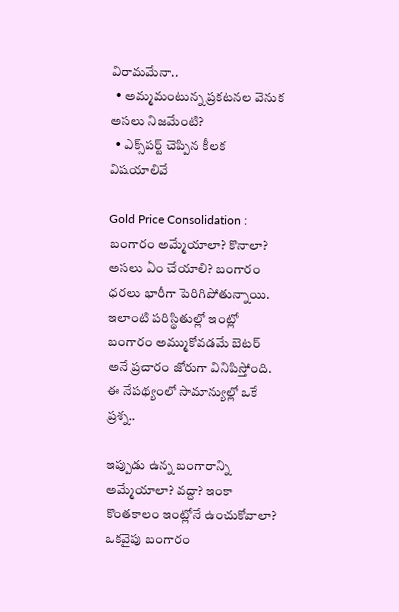విరామమేనా..
  • అమ్మమంటున్న ప్రకటనల వెనుక అసలు నిజమేంటి?
  • ఎక్స్‌పర్ట్ చెప్పిన కీలక విషయాలివే

Gold Price Consolidation : బంగారం అమ్మేయాలా? కొనాలా? అసలు ఏం చేయాలి? బంగారం ధరలు భారీగా పెరిగిపోతున్నాయి. ఇలాంటి పరిస్థితుల్లో ఇంట్లో బంగారం అమ్ముకోవడమే బెటర్ అనే ప్రచారం జోరుగా వినిపిస్తోంది. ఈ నేపథ్యంలో సామాన్యుల్లో ఒకే ప్రశ్న..

ఇప్పుడు ఉన్న బంగారాన్ని అమ్మేయాలా? వద్దా? ఇంకా కొంతకాలం ఇంట్లోనే ఉంచుకోవాలా? ఒకవైపు బంగారం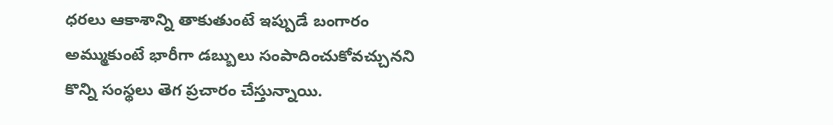ధరలు ఆకాశాన్ని తాకుతుంటే ఇప్పుడే బంగారం అమ్ముకుంటే భారీగా డబ్బులు సంపాదించుకోవచ్చునని కొన్ని సంస్థలు తెగ ప్రచారం చేస్తున్నాయి.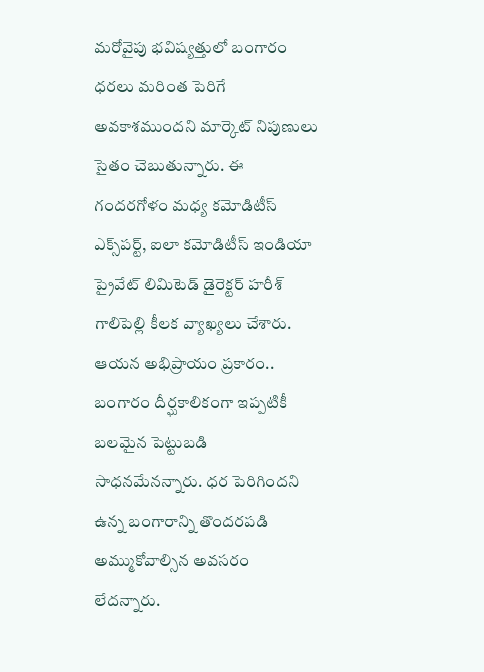మరోవైపు భవిష్యత్తులో బంగారం ధరలు మరింత పెరిగే అవకాశముందని మార్కెట్ నిపుణులు సైతం చెబుతున్నారు. ఈ గందరగోళం మధ్య కమోడిటీస్ ఎక్స్‌పర్ట్, ఐలా కమోడిటీస్ ఇండియా ప్రైవేట్ లిమిటెడ్ డైరెక్టర్ హరీశ్ గాలిపెల్లి కీలక వ్యాఖ్యలు చేశారు. ఆయన అభిప్రాయం ప్రకారం.. బంగారం దీర్ఘకాలికంగా ఇప్పటికీ బలమైన పెట్టుబడి సాధనమేనన్నారు. ధర పెరిగిందని ఉన్న బంగారాన్ని తొందరపడి అమ్ముకోవాల్సిన అవసరం లేదన్నారు.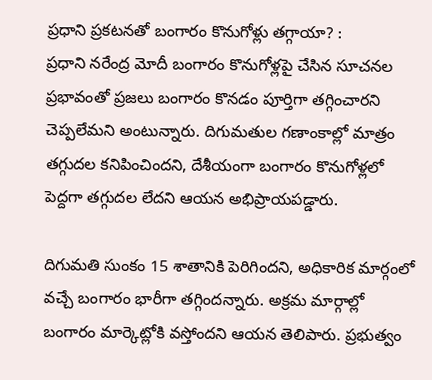ప్రధాని ప్రకటనతో బంగారం కొనుగోళ్లు తగ్గాయా? :
ప్రధాని నరేంద్ర మోదీ బంగారం కొనుగోళ్లపై చేసిన సూచనల ప్రభావంతో ప్రజలు బంగారం కొనడం పూర్తిగా తగ్గించారని చెప్పలేమని అంటున్నారు. దిగుమతుల గణాంకాల్లో మాత్రం తగ్గుదల కనిపించిందని, దేశీయంగా బంగారం కొనుగోళ్లలో పెద్దగా తగ్గుదల లేదని ఆయన అభిప్రాయపడ్డారు.

దిగుమతి సుంకం 15 శాతానికి పెరిగిందని, అధికారిక మార్గంలో వచ్చే బంగారం భారీగా తగ్గిందన్నారు. అక్రమ మార్గాల్లో బంగారం మార్కెట్లోకి వస్తోందని ఆయన తెలిపారు. ప్రభుత్వం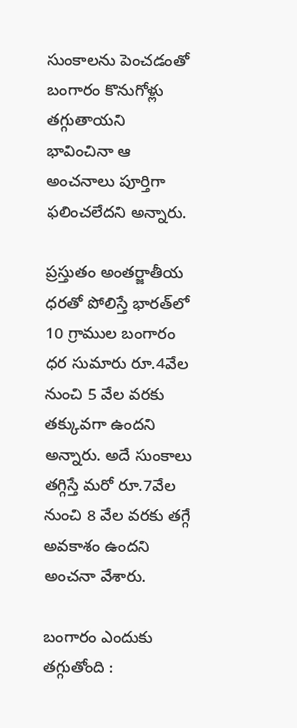సుంకాలను పెంచడంతో బంగారం కొనుగోళ్లు తగ్గుతాయని భావించినా ఆ అంచనాలు పూర్తిగా ఫలించలేదని అన్నారు.

ప్రస్తుతం అంతర్జాతీయ ధరతో పోలిస్తే భారత్‌లో 10 గ్రాముల బంగారం ధర సుమారు రూ.4వేల నుంచి 5 వేల వరకు తక్కువగా ఉందని అన్నారు. అదే సుంకాలు తగ్గిస్తే మరో రూ.7వేల నుంచి 8 వేల వరకు తగ్గే అవకాశం ఉందని అంచనా వేశారు.

బంగారం ఎందుకు తగ్గుతోంది :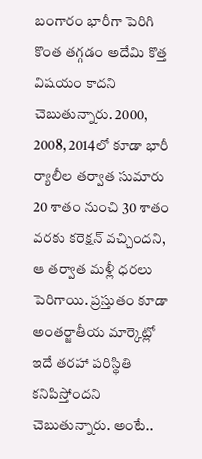బంగారం భారీగా పెరిగి కొంత తగ్గడం అదేమి కొత్త విషయం కాదని చెబుతున్నారు. 2000, 2008, 2014లో కూడా భారీ ర్యాలీల తర్వాత సుమారు 20 శాతం నుంచి 30 శాతం వరకు కరెక్షన్ వచ్చిందని, ఆ తర్వాత మళ్లీ ధరలు పెరిగాయి. ప్రస్తుతం కూడా అంతర్జాతీయ మార్కెట్లో ఇదే తరహా పరిస్థితి కనిపిస్తోందని చెబుతున్నారు. అంటే..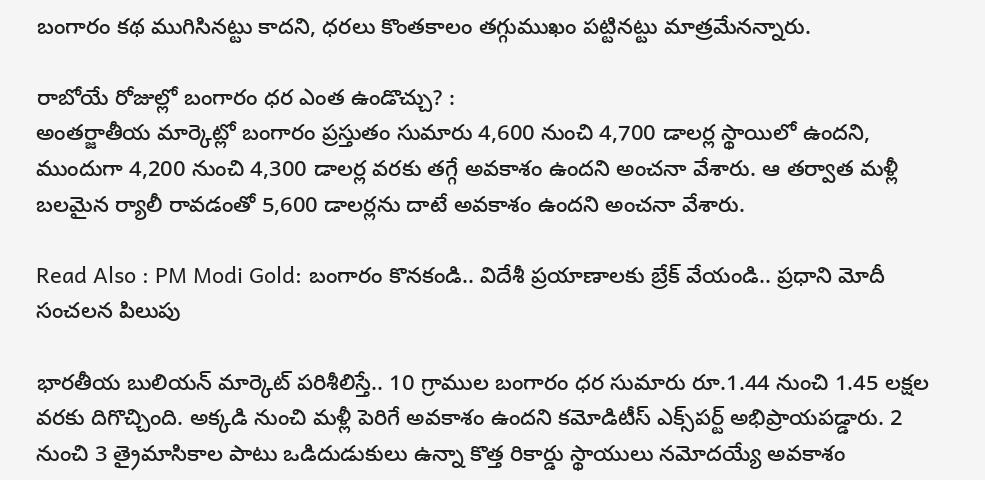బంగారం కథ ముగిసినట్టు కాదని, ధరలు కొంతకాలం తగ్గుముఖం పట్టినట్టు మాత్రమేనన్నారు.

రాబోయే రోజుల్లో బంగారం ధర ఎంత ఉండొచ్చు? :
అంతర్జాతీయ మార్కెట్లో బంగారం ప్రస్తుతం సుమారు 4,600 నుంచి 4,700 డాలర్ల స్థాయిలో ఉందని, ముందుగా 4,200 నుంచి 4,300 డాలర్ల వరకు తగ్గే అవకాశం ఉందని అంచనా వేశారు. ఆ తర్వాత మళ్లీ బలమైన ర్యాలీ రావడంతో 5,600 డాలర్లను దాటే అవకాశం ఉందని అంచనా వేశారు.

Read Also : PM Modi Gold: బంగారం కొనకండి.. విదేశీ ప్రయాణాలకు బ్రేక్ వేయండి.. ప్రధాని మోదీ సంచలన పిలుపు

భారతీయ బులియన్ మార్కెట్ పరిశీలిస్తే.. 10 గ్రాముల బంగారం ధర సుమారు రూ.1.44 నుంచి 1.45 లక్షల వరకు దిగొచ్చింది. అక్కడి నుంచి మళ్లీ పెరిగే అవకాశం ఉందని కమోడిటీస్ ఎక్స్‌పర్ట్ అభిప్రాయపడ్డారు. 2 నుంచి 3 త్రైమాసికాల పాటు ఒడిదుడుకులు ఉన్నా కొత్త రికార్డు స్థాయులు నమోదయ్యే అవకాశం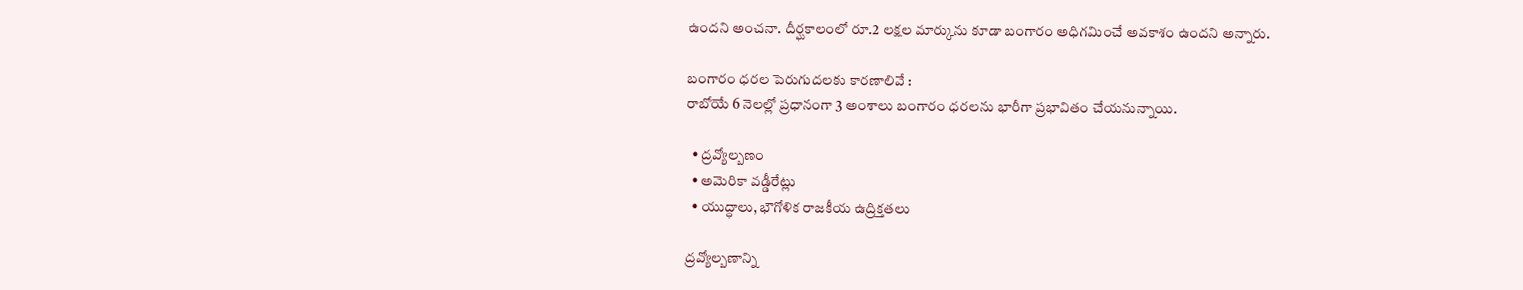ఉందని అంచనా. దీర్ఘకాలంలో రూ.2 లక్షల మార్కును కూడా బంగారం అధిగమించే అవకాశం ఉందని అన్నారు.

బంగారం ధరల పెరుగుదలకు కారణాలివే :
రాబోయే 6 నెలల్లో ప్రధానంగా 3 అంశాలు బంగారం ధరలను భారీగా ప్రభావితం చేయనున్నాయి.

  • ద్రవ్యోల్బణం
  • అమెరికా వడ్డీరేట్లు
  • యుద్ధాలు, భౌగోళిక రాజకీయ ఉద్రిక్తతలు

ద్రవ్యోల్బణాన్ని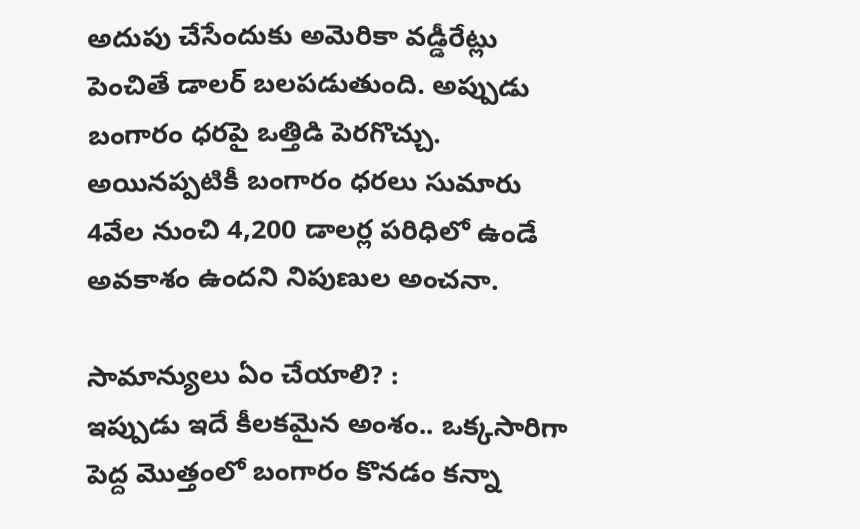అదుపు చేసేందుకు అమెరికా వడ్డీరేట్లు పెంచితే డాలర్ బలపడుతుంది. అప్పుడు బంగారం ధరపై ఒత్తిడి పెరగొచ్చు. అయినప్పటికీ బంగారం ధరలు సుమారు 4వేల నుంచి 4,200 డాలర్ల పరిధిలో ఉండే అవకాశం ఉందని నిపుణుల అంచనా.

సామాన్యులు ఏం చేయాలి? :
ఇప్పుడు ఇదే కీలకమైన అంశం.. ఒక్కసారిగా పెద్ద మొత్తంలో బంగారం కొనడం కన్నా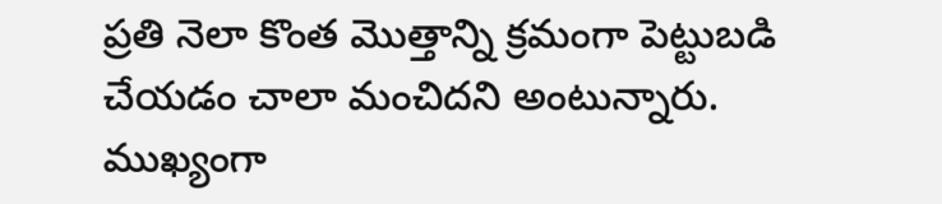ప్రతి నెలా కొంత మొత్తాన్ని క్రమంగా పెట్టుబడి చేయడం చాలా మంచిదని అంటున్నారు. ముఖ్యంగా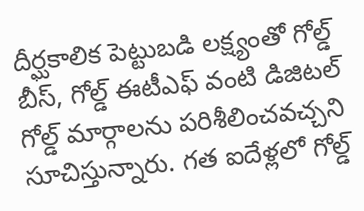దీర్ఘకాలిక పెట్టుబడి లక్ష్యంతో గోల్డ్ బీస్, గోల్డ్ ఈటీఎఫ్ వంటి డిజిటల్ గోల్డ్ మార్గాలను పరిశీలించవచ్చని సూచిస్తున్నారు. గత ఐదేళ్లలో గోల్డ్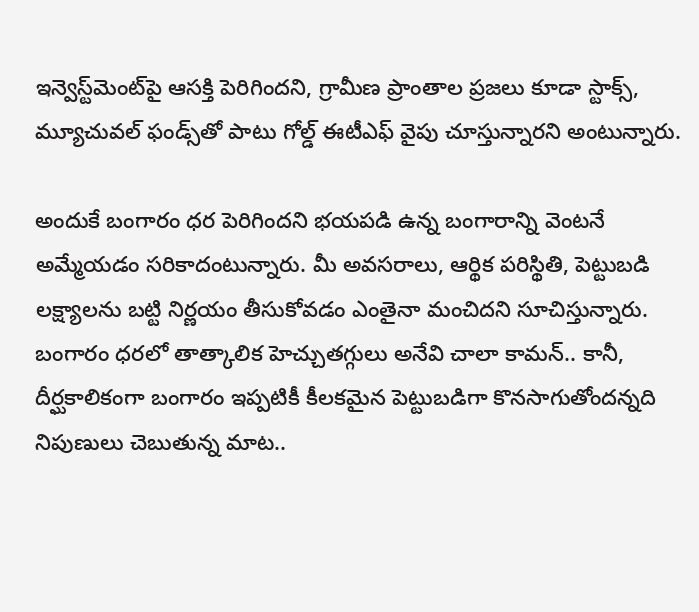ఇన్వెస్ట్‌మెంట్‌పై ఆసక్తి పెరిగిందని, గ్రామీణ ప్రాంతాల ప్రజలు కూడా స్టాక్స్, మ్యూచువల్ ఫండ్స్‌తో పాటు గోల్డ్ ఈటీఎఫ్ వైపు చూస్తున్నారని అంటున్నారు.

అందుకే బంగారం ధర పెరిగిందని భయపడి ఉన్న బంగారాన్ని వెంటనే అమ్మేయడం సరికాదంటున్నారు. మీ అవసరాలు, ఆర్థిక పరిస్థితి, పెట్టుబడి లక్ష్యాలను బట్టి నిర్ణయం తీసుకోవడం ఎంతైనా మంచిదని సూచిస్తున్నారు. బంగారం ధరలో తాత్కాలిక హెచ్చుతగ్గులు అనేవి చాలా కామన్.. కానీ, దీర్ఘకాలికంగా బంగారం ఇప్పటికీ కీలకమైన పెట్టుబడిగా కొనసాగుతోందన్నది నిపుణులు చెబుతున్న మాట..